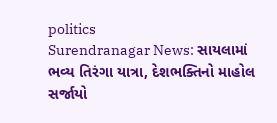politics
Surendranagar News: સાયલામાં ભવ્ય તિરંગા યાત્રા, દેશભક્તિનો માહોલ સર્જાયો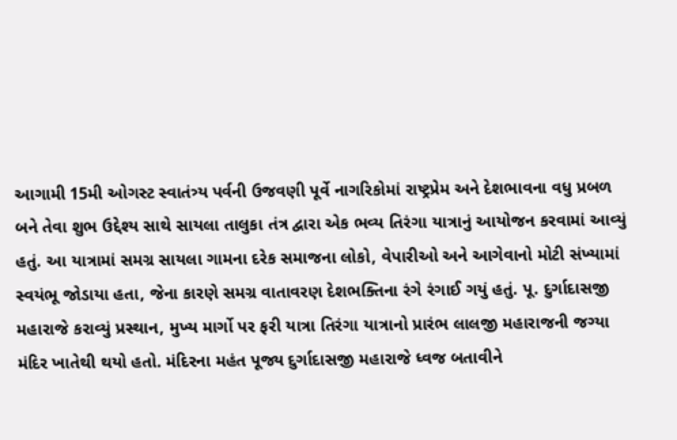આગામી 15મી ઓગસ્ટ સ્વાતંત્ર્ય પર્વની ઉજવણી પૂર્વે નાગરિકોમાં રાષ્ટ્રપ્રેમ અને દેશભાવના વધુ પ્રબળ બને તેવા શુભ ઉદ્દેશ્ય સાથે સાયલા તાલુકા તંત્ર દ્વારા એક ભવ્ય તિરંગા યાત્રાનું આયોજન કરવામાં આવ્યું હતું. આ યાત્રામાં સમગ્ર સાયલા ગામના દરેક સમાજના લોકો, વેપારીઓ અને આગેવાનો મોટી સંખ્યામાં સ્વયંભૂ જોડાયા હતા, જેના કારણે સમગ્ર વાતાવરણ દેશભક્તિના રંગે રંગાઈ ગયું હતું. પૂ. દુર્ગાદાસજી મહારાજે કરાવ્યું પ્રસ્થાન, મુખ્ય માર્ગો પર ફરી યાત્રા તિરંગા યાત્રાનો પ્રારંભ લાલજી મહારાજની જગ્યા મંદિર ખાતેથી થયો હતો. મંદિરના મહંત પૂજ્ય દુર્ગાદાસજી મહારાજે ધ્વજ બતાવીને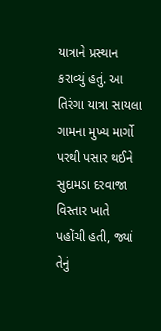યાત્રાને પ્રસ્થાન કરાવ્યું હતું. આ તિરંગા યાત્રા સાયલા ગામના મુખ્ય માર્ગો પરથી પસાર થઈને સુદામડા દરવાજા વિસ્તાર ખાતે પહોંચી હતી, જ્યાં તેનું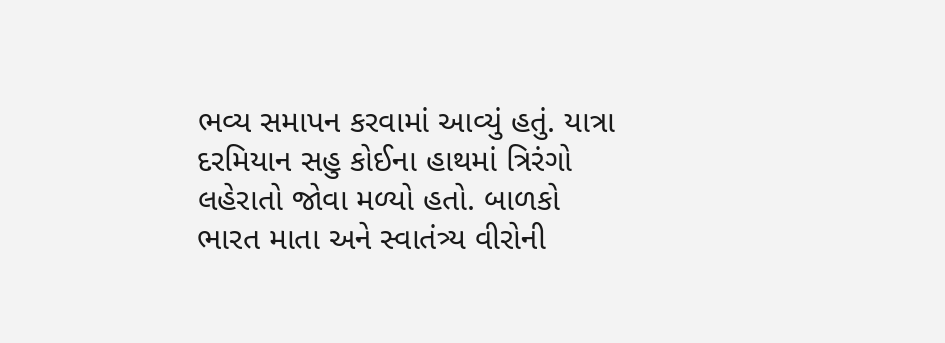ભવ્ય સમાપન કરવામાં આવ્યું હતું. યાત્રા દરમિયાન સહુ કોઈના હાથમાં ત્રિરંગો લહેરાતો જોવા મળ્યો હતો. બાળકો ભારત માતા અને સ્વાતંત્ર્ય વીરોની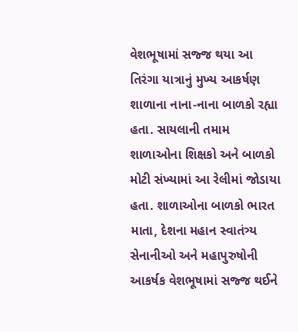વેશભૂષામાં સજ્જ થયા આ તિરંગા યાત્રાનું મુખ્ય આકર્ષણ શાળાના નાના-નાના બાળકો રહ્યા હતા. સાયલાની તમામ શાળાઓના શિક્ષકો અને બાળકો મોટી સંખ્યામાં આ રેલીમાં જોડાયા હતા. શાળાઓના બાળકો ભારત માતા, દેશના મહાન સ્વાતંત્ર્ય સેનાનીઓ અને મહાપુરુષોની આકર્ષક વેશભૂષામાં સજ્જ થઈને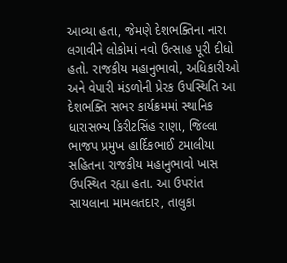આવ્યા હતા, જેમણે દેશભક્તિના નારા લગાવીને લોકોમાં નવો ઉત્સાહ પૂરી દીધો હતો. રાજકીય મહાનુભાવો, અધિકારીઓ અને વેપારી મંડળોની પ્રેરક ઉપસ્થિતિ આ દેશભક્તિ સભર કાર્યક્રમમાં સ્થાનિક ધારાસભ્ય કિરીટસિંહ રાણા, જિલ્લા ભાજપ પ્રમુખ હાર્દિકભાઈ ટમાલીયા સહિતના રાજકીય મહાનુભાવો ખાસ ઉપસ્થિત રહ્યા હતા. આ ઉપરાંત સાયલાના મામલતદાર, તાલુકા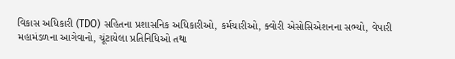વિકાસ અધિકારી (TDO) સહિતના પ્રશાસનિક અધિકારીઓ, કર્મચારીઓ, ક્વોરી એસોસિએશનના સભ્યો, વેપારી મહામંડળના આગેવાનો, ચૂંટાયેલા પ્રતિનિધિઓ તથા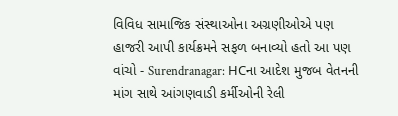વિવિધ સામાજિક સંસ્થાઓના અગ્રણીઓએ પણ હાજરી આપી કાર્યક્રમને સફળ બનાવ્યો હતો આ પણ વાંચો - Surendranagar: HCના આદેશ મુજબ વેતનની માંગ સાથે આંગણવાડી કર્મીઓની રેલી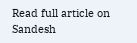Read full article on Sandesh